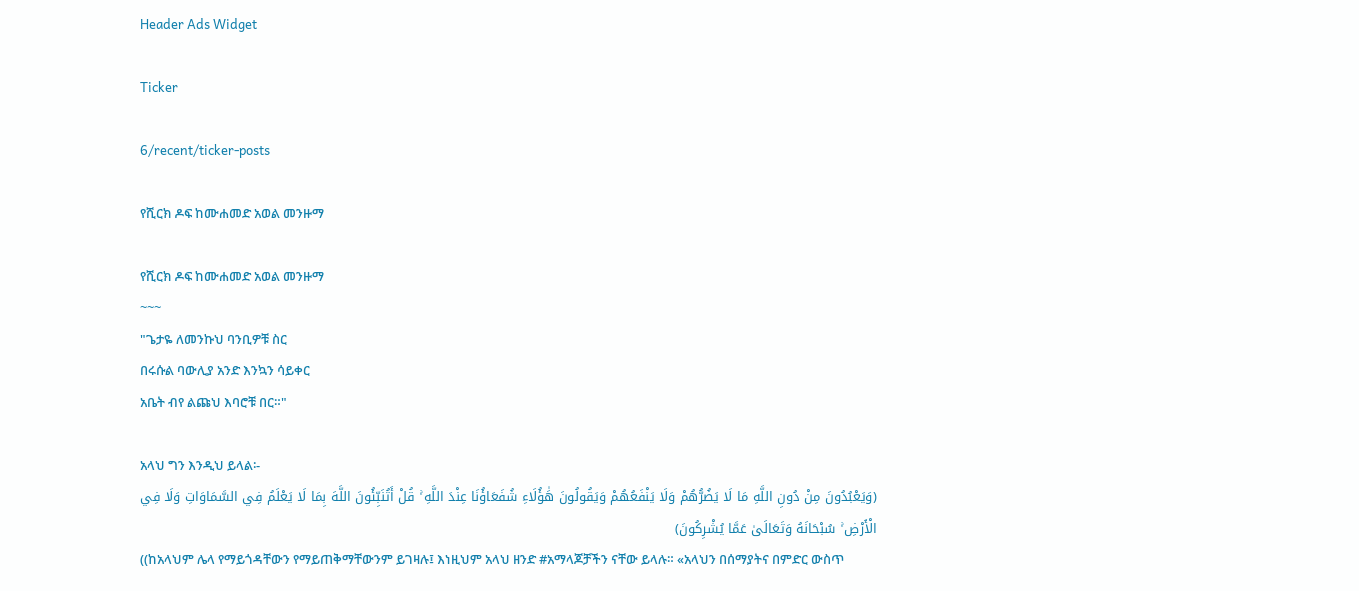Header Ads Widget

Ticker

6/recent/ticker-posts

የሺርክ ዶፍ ከሙሐመድ አወል መንዙማ

የሺርክ ዶፍ ከሙሐመድ አወል መንዙማ
~~~
"ጌታዬ ለመንኩህ ባንቢዎቹ ስር
በሩሱል ባውሊያ አንድ እንኳን ሳይቀር
አቤት ብየ ልጩህ እባሮቹ በር።"

አላህ ግን እንዲህ ይላል፡-
(وَيَعْبُدُونَ مِنْ دُونِ اللَّهِ مَا لَا يَضُرُّهُمْ وَلَا يَنْفَعُهُمْ وَيَقُولُونَ هَٰؤُلَاءِ شُفَعَاؤُنَا عِنْدَ اللَّهِ ۚ قُلْ أَتُنَبِّئُونَ اللَّهَ بِمَا لَا يَعْلَمُ فِي السَّمَاوَاتِ وَلَا فِي الْأَرْضِ ۚ سُبْحَانَهُ وَتَعَالَىٰ عَمَّا يُشْرِكُونَ)
((ከአላህም ሌላ የማይጎዳቸውን የማይጠቅማቸውንም ይገዛሉ፤ እነዚህም አላህ ዘንድ #አማላጆቻችን ናቸው ይላሉ። «አላህን በሰማያትና በምድር ውስጥ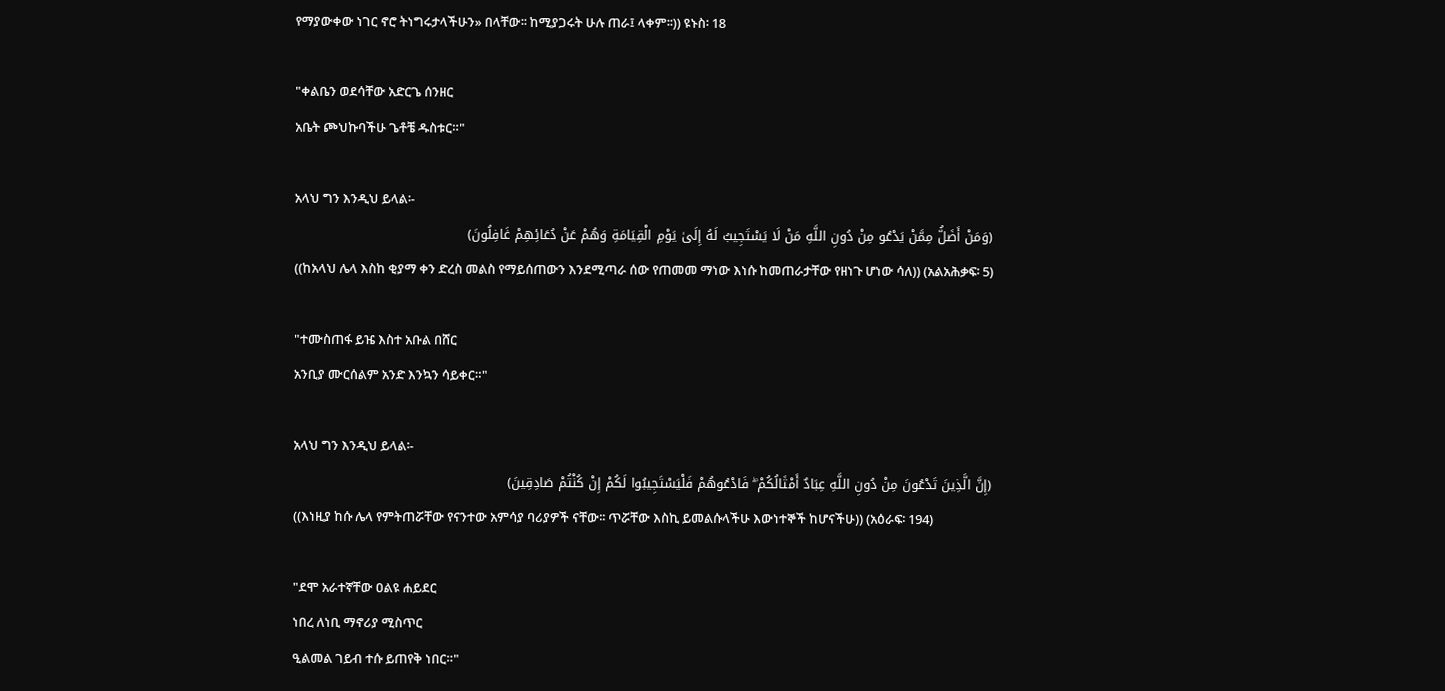የማያውቀው ነገር ኖሮ ትነግሩታላችሁን» በላቸው፡፡ ከሚያጋሩት ሁሉ ጠራ፤ ላቀም፡፡)) ዩኑስ፡ 18

"ቀልቤን ወደሳቸው አድርጌ ሰንዘር
አቤት ጮህኩባችሁ ጌቶቼ ዱስቱር።"

አላህ ግን እንዲህ ይላል፡-
(وَمَنْ أَضَلُّ مِمَّنْ يَدْعُو مِنْ دُونِ اللَّهِ مَنْ لَا يَسْتَجِيبُ لَهُ إِلَىٰ يَوْمِ الْقِيَامَةِ وَهُمْ عَنْ دُعَائِهِمْ غَافِلُونَ)
((ከአላህ ሌላ እስከ ቂያማ ቀን ድረስ መልስ የማይሰጠውን እንደሚጣራ ሰው የጠመመ ማነው እነሱ ከመጠራታቸው የዘነጉ ሆነው ሳለ)) (አልአሕቃፍ፡ 5)

"ተሙስጠፋ ይዤ እስተ አቡል በሸር
አንቢያ ሙርሰልም አንድ እንኳን ሳይቀር።"

አላህ ግን እንዲህ ይላል፡-
(إِنَّ الَّذِينَ تَدْعُونَ مِنْ دُونِ اللَّهِ عِبَادٌ أَمْثَالُكُمْ ۖ فَادْعُوهُمْ فَلْيَسْتَجِيبُوا لَكُمْ إِنْ كُنْتُمْ صَادِقِينَ)
((እነዚያ ከሱ ሌላ የምትጠሯቸው የናንተው አምሳያ ባሪያዎች ናቸው፡፡ ጥሯቸው እስኪ ይመልሱላችሁ እውነተኞች ከሆናችሁ)) (አዕራፍ፡ 194)

"ደሞ አራተኛቸው ዐልዩ ሐይደር
ነበረ ለነቢ ማኖሪያ ሚስጥር
ዒልመል ገይብ ተሱ ይጠየቅ ነበር።"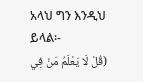አላህ ግን እንዲህ ይላል፡-
(قُلْ لَا يَعْلَمُ مَنْ فِي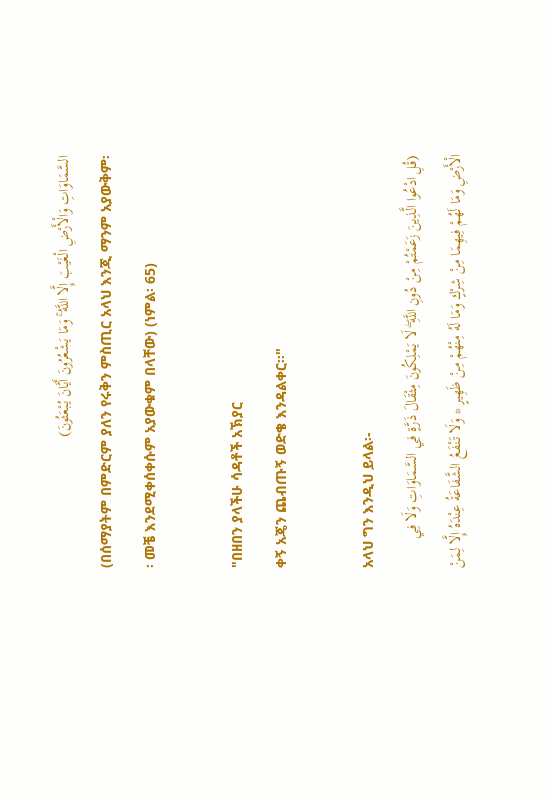السَّمَاوَاتِ وَالْأَرْضِ الْغَيْبَ إِلَّا اللَّهُ ۚ وَمَا يَشْعُرُونَ أَيَّانَ يُبْعَثُونَ)
(በሰማያትም በምድርም ያለን የሩቅን ምስጢር አላህ እንጂ ማንም አያውቅም፡፡ መቼ እንደሚቀሰቀሱም አያውቁም በላቸው) (ነምል፡ 65)

"በዘበን ያላችሁ ሳዳቶች አኽያር
ቀኝ አጄን ጨብጡኝ ወድቄ እንዳልቀር።"

አላህ ግን እንዲህ ይላል፡-
(قُلِ ادْعُوا الَّذِينَ زَعَمْتُمْ مِنْ دُونِ اللَّهِ ۖ لَا يَمْلِكُونَ مِثْقَالَ ذَرَّةٍ فِي السَّمَاوَاتِ وَلَا فِي الْأَرْضِ وَمَا لَهُمْ فِيهِمَا مِنْ شِرْكٍ وَمَا لَهُ مِنْهُمْ مِنْ ظَهِيرٍ * وَلَا تَنْفَعُ الشَّفَاعَةُ عِنْدَهُ إِلَّا لِمَنْ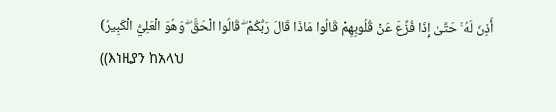أَذِنَ لَهُ ۚ حَتَّىٰ إِذَا فُزِّعَ عَنْ قُلُوبِهِمْ قَالُوا مَاذَا قَالَ رَبُّكُمْ ۖ قَالُوا الْحَقَّ ۖ وَهُوَ الْعَلِيُّ الْكَبِيرُ)
((እነዚያን ከአላህ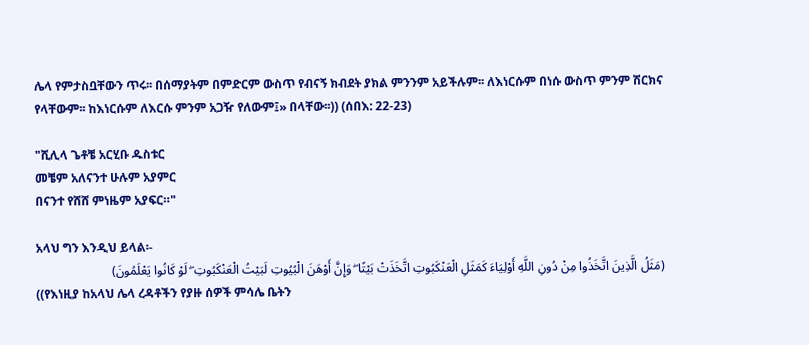ሌላ የምታስቧቸውን ጥሩ፡፡ በሰማያትም በምድርም ውስጥ የብናኝ ክብደት ያክል ምንንም አይችሉም፡፡ ለእነርሱም በነሱ ውስጥ ምንም ሽርክና የላቸውም፡፡ ከእነርሱም ለእርሱ ምንም አጋዥ የለውም፤» በላቸው፡፡)) (ሰበእ: 22-23)

"ሺሊላ ጌቶቼ አርሂቡ ዱስቱር
መቼም አለናንተ ሁሉም አያምር
በናንተ የሸሸ ምነዜም አያፍር።"

አላህ ግን እንዲህ ይላል፡-
(مَثَلُ الَّذِينَ اتَّخَذُوا مِنْ دُونِ اللَّهِ أَوْلِيَاءَ كَمَثَلِ الْعَنْكَبُوتِ اتَّخَذَتْ بَيْتًا ۖ وَإِنَّ أَوْهَنَ الْبُيُوتِ لَبَيْتُ الْعَنْكَبُوتِ ۖ لَوْ كَانُوا يَعْلَمُونَ)
((የእነዚያ ከአላህ ሌላ ረዳቶችን የያዙ ሰዎች ምሳሌ ቤትን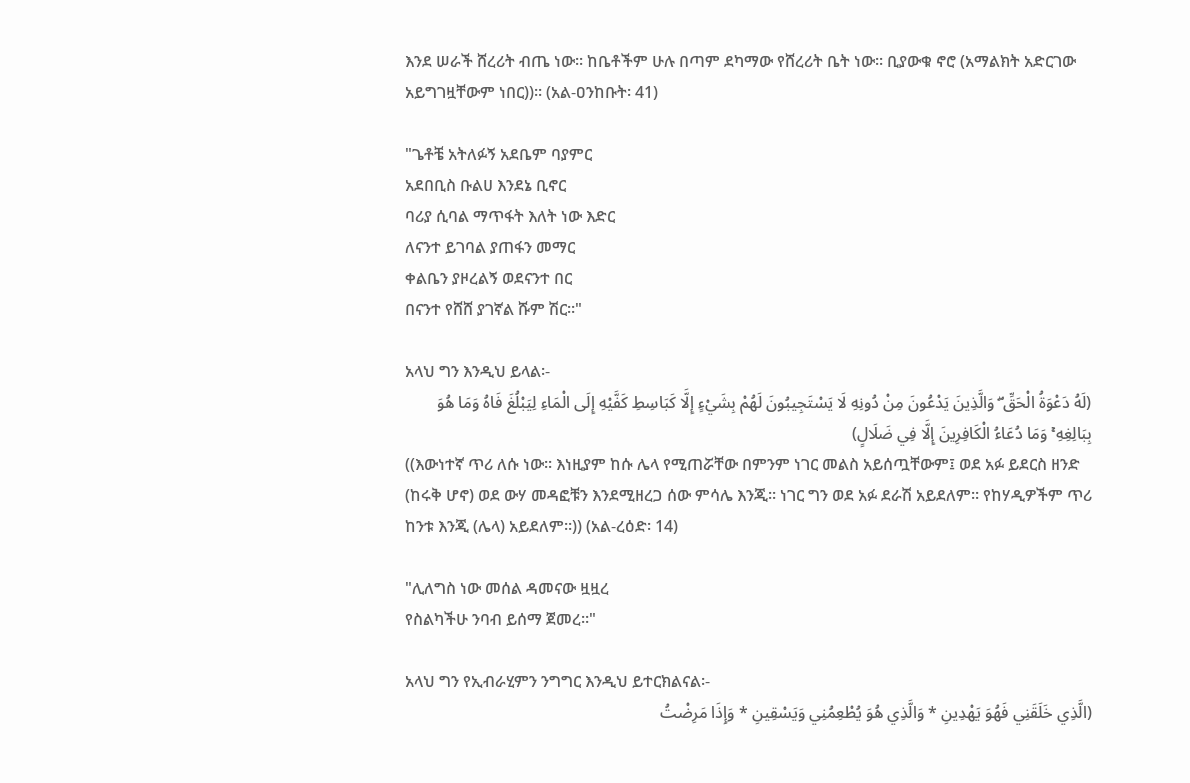እንደ ሠራች ሸረሪት ብጤ ነው፡፡ ከቤቶችም ሁሉ በጣም ደካማው የሸረሪት ቤት ነው፡፡ ቢያውቁ ኖሮ (አማልክት አድርገው አይግገዟቸውም ነበር))፡፡ (አል-ዐንከቡት፡ 41)

"ጌቶቼ አትለፉኝ አደቤም ባያምር
አደበቢስ ቡልሀ እንደኔ ቢኖር
ባሪያ ሲባል ማጥፋት እለት ነው እድር
ለናንተ ይገባል ያጠፋን መማር
ቀልቤን ያዞረልኝ ወደናንተ በር
በናንተ የሸሸ ያገኛል ሹም ሽር።"

አላህ ግን እንዲህ ይላል፡-
(لَهُ دَعْوَةُ الْحَقِّ ۖ وَالَّذِينَ يَدْعُونَ مِنْ دُونِهِ لَا يَسْتَجِيبُونَ لَهُمْ بِشَيْءٍ إِلَّا كَبَاسِطِ كَفَّيْهِ إِلَى الْمَاءِ لِيَبْلُغَ فَاهُ وَمَا هُوَ بِبَالِغِهِ ۚ وَمَا دُعَاءُ الْكَافِرِينَ إِلَّا فِي ضَلَالٍ)
((እውነተኛ ጥሪ ለሱ ነው፡፡ እነዚያም ከሱ ሌላ የሚጠሯቸው በምንም ነገር መልስ አይሰጧቸውም፤ ወደ አፉ ይደርስ ዘንድ (ከሩቅ ሆኖ) ወደ ውሃ መዳፎቹን እንደሚዘረጋ ሰው ምሳሌ እንጂ፡፡ ነገር ግን ወደ አፉ ደራሽ አይደለም፡፡ የከሃዲዎችም ጥሪ ከንቱ እንጂ (ሌላ) አይደለም፡፡)) (አል-ረዕድ፡ 14)

"ሊለግስ ነው መሰል ዳመናው ዟዟረ
የስልካችሁ ንባብ ይሰማ ጀመረ።"

አላህ ግን የኢብራሂምን ንግግር እንዲህ ይተርክልናል፡-
(الَّذِي خَلَقَنِي فَهُوَ يَهْدِينِ * وَالَّذِي هُوَ يُطْعِمُنِي وَيَسْقِينِ * وَإِذَا مَرِضْتُ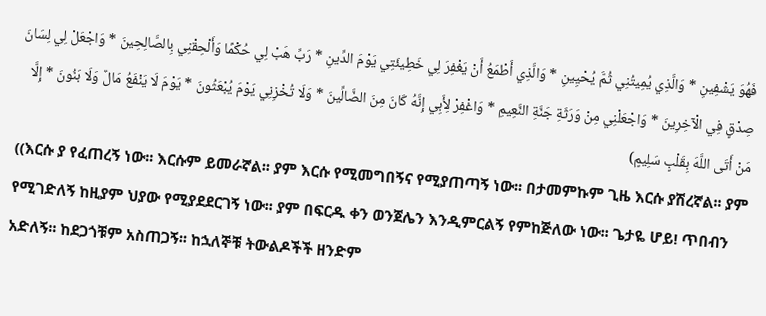فَهُوَ يَشْفِينِ * وَالَّذِي يُمِيتُنِي ثُمَّ يُحْيِينِ * وَالَّذِي أَطْمَعُ أَنْ يَغْفِرَ لِي خَطِيئَتِي يَوْمَ الدِّينِ * رَبِّ هَبْ لِي حُكْمًا وَأَلْحِقْنِي بِالصَّالِحِينَ * وَاجْعَلْ لِي لِسَانَ صِدْقٍ فِي الْآخِرِينَ * وَاجْعَلْنِي مِنْ وَرَثَةِ جَنَّةِ النَّعِيمِ * وَاغْفِرْ لِأَبِي إِنَّهُ كَانَ مِنَ الضَّالِّينَ * وَلَا تُخْزِنِي يَوْمَ يُبْعَثُونَ * يَوْمَ لَا يَنْفَعُ مَالٌ وَلَا بَنُونَ * إِلَّا مَنْ أَتَى اللَّهَ بِقَلْبٍ سَلِيمٍ)
((እርሱ ያ የፈጠረኝ ነው፡፡ እርሱም ይመራኛል፡፡ ያም እርሱ የሚመግበኝና የሚያጠጣኝ ነው፡፡ በታመምኩም ጊዜ እርሱ ያሽረኛል፡፡ ያም የሚገድለኝ ከዚያም ህያው የሚያደደርገኝ ነው፡፡ ያም በፍርዱ ቀን ወንጀሌን እንዲምርልኝ የምከጅለው ነው፡፡ ጌታዬ ሆይ! ጥበብን አድለኝ፡፡ ከደጋጎቹም አስጠጋኝ፡፡ ከኋለኞቹ ትውልዶችች ዘንድም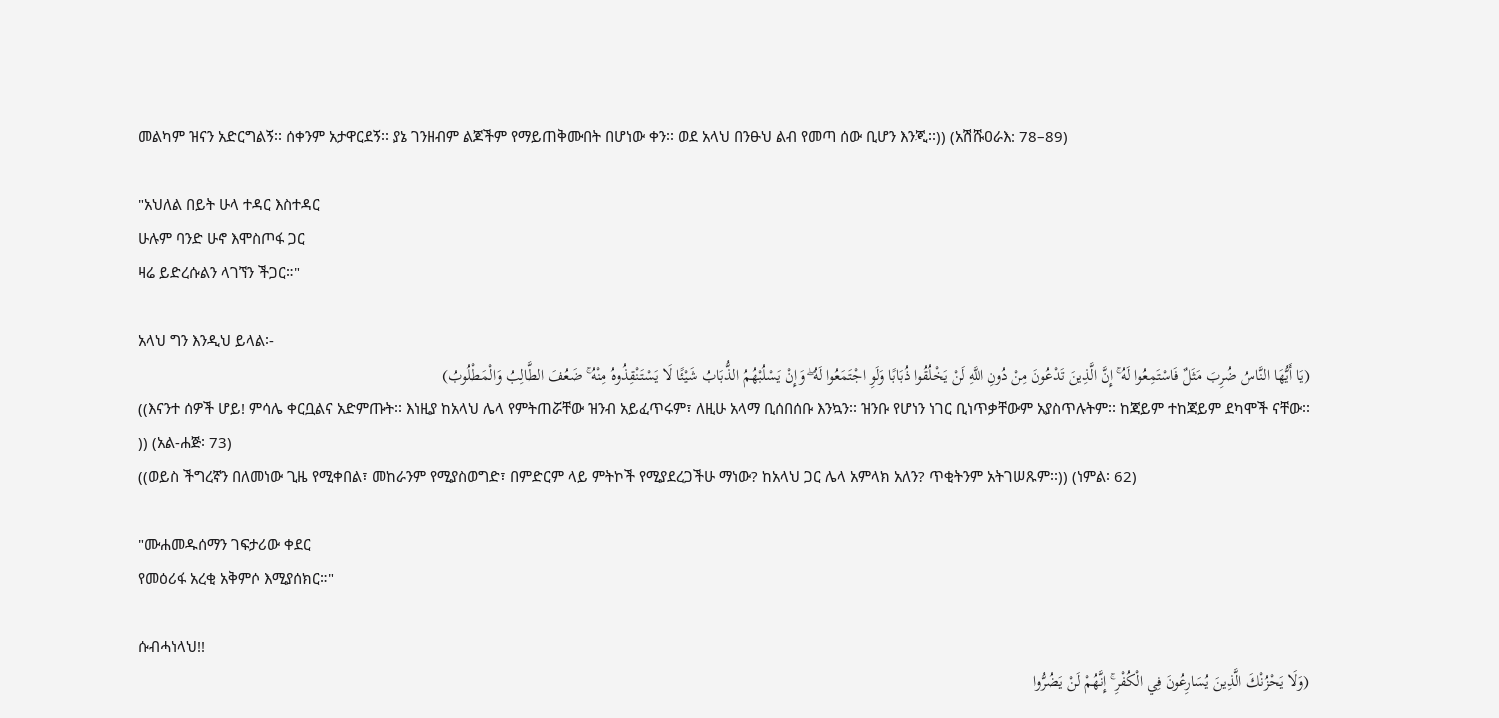መልካም ዝናን አድርግልኝ፡፡ ሰቀንም አታዋርደኝ፡፡ ያኔ ገንዘብም ልጆችም የማይጠቅሙበት በሆነው ቀን፡፡ ወደ አላህ በንፁህ ልብ የመጣ ሰው ቢሆን እንጂ፡፡)) (አሽሹዐራእ: 78–89)

"አህለል በይት ሁላ ተዳር እስተዳር
ሁሉም ባንድ ሁኖ እሞስጦፋ ጋር
ዛሬ ይድረሱልን ላገኘን ችጋር።"

አላህ ግን እንዲህ ይላል፡-
(يَا أَيُّهَا النَّاسُ ضُرِبَ مَثَلٌ فَاسْتَمِعُوا لَهُ ۚ إِنَّ الَّذِينَ تَدْعُونَ مِنْ دُونِ اللَّهِ لَنْ يَخْلُقُوا ذُبَابًا وَلَوِ اجْتَمَعُوا لَهُ ۖ وَإِنْ يَسْلُبْهُمُ الذُّبَابُ شَيْئًا لَا يَسْتَنْقِذُوهُ مِنْهُ ۚ ضَعُفَ الطَّالِبُ وَالْمَطْلُوبُ)
((እናንተ ሰዎች ሆይ! ምሳሌ ቀርቧልና አድምጡት፡፡ እነዚያ ከአላህ ሌላ የምትጠሯቸው ዝንብ አይፈጥሩም፣ ለዚሁ አላማ ቢሰበሰቡ እንኳን፡፡ ዝንቡ የሆነን ነገር ቢነጥቃቸውም አያስጥሉትም፡፡ ከጃይም ተከጃይም ደካሞች ናቸው፡፡)) (አል-ሐጅ፡ 73)
((ወይስ ችግረኛን በለመነው ጊዜ የሚቀበል፣ መከራንም የሚያስወግድ፣ በምድርም ላይ ምትኮች የሚያደረጋችሁ ማነው? ከአላህ ጋር ሌላ አምላክ አለን? ጥቂትንም አትገሠጹም፡፡)) (ነምል፡ 62)

"ሙሐመዱሰማን ገፍታሪው ቀደር
የመዕሪፋ አረቂ አቅምሶ እሚያሰክር።"

ሱብሓነላህ!!
(وَلَا يَحْزُنْكَ الَّذِينَ يُسَارِعُونَ فِي الْكُفْرِ ۚ إِنَّهُمْ لَنْ يَضُرُّوا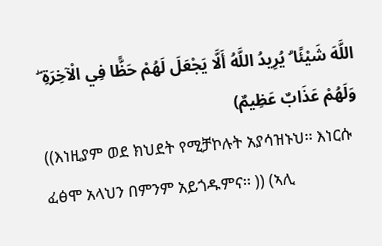اللَّهَ شَيْئًا ۗ يُرِيدُ اللَّهُ أَلَّا يَجْعَلَ لَهُمْ حَظًّا فِي الْآخِرَةِ ۖ وَلَهُمْ عَذَابٌ عَظِيمٌ)
((እነዚያም ወደ ክህደት የሚቻኮሉት አያሳዝኑህ፡፡ እነርሱ ፈፅሞ አላህን በምንም አይጎዱምና፡፡ )) (ኣሊ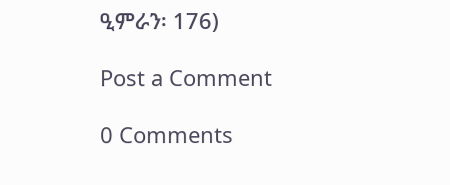ዒምራን፡ 176)

Post a Comment

0 Comments